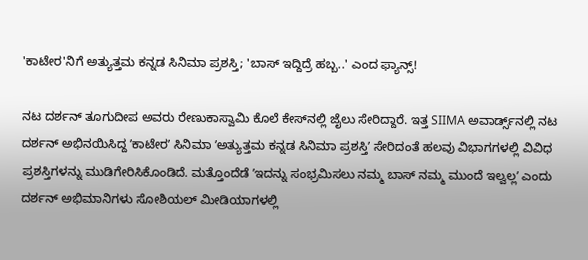'ಕಾಟೇರ'ನಿಗೆ ಅತ್ಯುತ್ತಮ ಕನ್ನಡ ಸಿನಿಮಾ ಪ್ರಶಸ್ತಿ; 'ಬಾಸ್‌ ಇದ್ದಿದ್ರೆ ಹಬ್ಬ..' ಎಂದ ಫ್ಯಾನ್ಸ್‌!

ನಟ ದರ್ಶನ್ ತೂಗುದೀಪ ಅವರು ರೇಣುಕಾಸ್ವಾಮಿ ಕೊಲೆ ಕೇಸ್‌ನಲ್ಲಿ ಜೈಲು ಸೇರಿದ್ದಾರೆ. ಇತ್ತ SIIMA ಅವಾರ್ಡ್ಸ್‌ನಲ್ಲಿ ನಟ ದರ್ಶನ್‌ ಅಭಿನಯಿಸಿದ್ದ ʼಕಾಟೇರʼ ಸಿನಿಮಾ ʼಅತ್ಯುತ್ತಮ ಕನ್ನಡ ಸಿನಿಮಾ ಪ್ರಶಸ್ತಿʼ ಸೇರಿದಂತೆ ಹಲವು ವಿಭಾಗಗಳಲ್ಲಿ ವಿವಿಧ ಪ್ರಶಸ್ತಿಗಳನ್ನು ಮುಡಿಗೇರಿಸಿಕೊಂಡಿದೆ. ಮತ್ತೊಂದೆಡೆ ʼಇದನ್ನು ಸಂಭ್ರಮಿಸಲು ನಮ್ಮ ಬಾಸ್‌ ನಮ್ಮ ಮುಂದೆ ಇಲ್ವಲ್ಲʼ ಎಂದು ದರ್ಶನ್‌ ಅಭಿಮಾನಿಗಳು ಸೋಶಿಯಲ್‌ ಮೀಡಿಯಾಗಳಲ್ಲಿ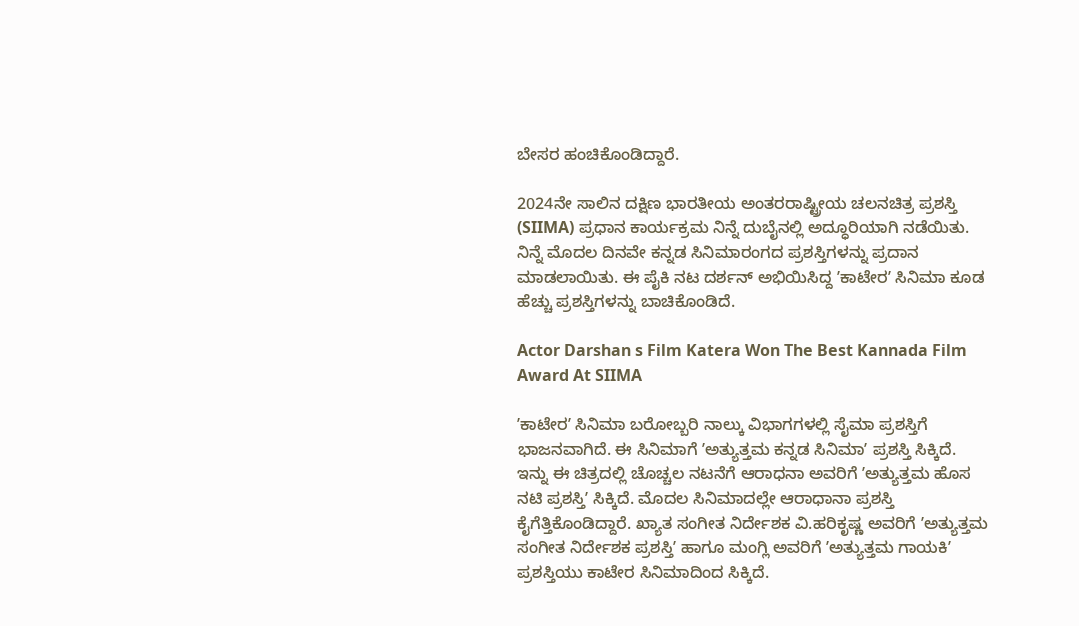ಬೇಸರ ಹಂಚಿಕೊಂಡಿದ್ದಾರೆ.

2024ನೇ ಸಾಲಿನ ದಕ್ಷಿಣ ಭಾರತೀಯ ಅಂತರರಾಷ್ಟ್ರೀಯ ಚಲನಚಿತ್ರ ಪ್ರಶಸ್ತಿ (SIIMA) ಪ್ರಧಾನ ಕಾರ್ಯಕ್ರಮ ನಿನ್ನೆ ದುಬೈನಲ್ಲಿ ಅದ್ಧೂರಿಯಾಗಿ ನಡೆಯಿತು. ನಿನ್ನೆ ಮೊದಲ ದಿನವೇ ಕನ್ನಡ ಸಿನಿಮಾರಂಗದ ಪ್ರಶಸ್ತಿಗಳನ್ನು ಪ್ರದಾನ ಮಾಡಲಾಯಿತು. ಈ ಪೈಕಿ ನಟ ದರ್ಶನ್‌ ಅಭಿಯಿಸಿದ್ದ ʼಕಾಟೇರʼ ಸಿನಿಮಾ ಕೂಡ ಹೆಚ್ಚು ಪ್ರಶಸ್ತಿಗಳನ್ನು ಬಾಚಿಕೊಂಡಿದೆ.

Actor Darshan s Film Katera Won The Best Kannada Film Award At SIIMA

ʼಕಾಟೇರʼ ಸಿನಿಮಾ ಬರೋಬ್ಬರಿ ನಾಲ್ಕು ವಿಭಾಗಗಳಲ್ಲಿ ಸೈಮಾ ಪ್ರಶಸ್ತಿಗೆ ಭಾಜನವಾಗಿದೆ. ಈ ಸಿನಿಮಾಗೆ ʼಅತ್ಯುತ್ತಮ ಕನ್ನಡ ಸಿನಿಮಾʼ ಪ್ರಶಸ್ತಿ ಸಿಕ್ಕಿದೆ. ಇನ್ನು ಈ ಚಿತ್ರದಲ್ಲಿ ಚೊಚ್ಚಲ ನಟನೆಗೆ ಆರಾಧನಾ ಅವರಿಗೆ ʼಅತ್ಯುತ್ತಮ ಹೊಸ ನಟಿ ಪ್ರಶಸ್ತಿʼ ಸಿಕ್ಕಿದೆ. ಮೊದಲ ಸಿನಿಮಾದಲ್ಲೇ ಆರಾಧಾನಾ ಪ್ರಶಸ್ತಿ ಕೈಗೆತ್ತಿಕೊಂಡಿದ್ದಾರೆ. ಖ್ಯಾತ ಸಂಗೀತ ನಿರ್ದೇಶಕ ವಿ.ಹರಿಕೃಷ್ಣ ಅವರಿಗೆ ʼಅತ್ಯುತ್ತಮ ಸಂಗೀತ ನಿರ್ದೇಶಕ ಪ್ರಶಸ್ತಿʼ ಹಾಗೂ ಮಂಗ್ಲಿ ಅವರಿಗೆ ʼಅತ್ಯುತ್ತಮ ಗಾಯಕಿʼ ಪ್ರಶಸ್ತಿಯು ಕಾಟೇರ ಸಿನಿಮಾದಿಂದ ಸಿಕ್ಕಿದೆ.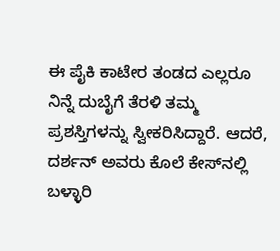ಈ ಪೈಕಿ ಕಾಟೇರ ತಂಡದ ಎಲ್ಲರೂ ನಿನ್ನೆ ದುಬೈಗೆ ತೆರಳಿ ತಮ್ಮ ಪ್ರಶಸ್ತಿಗಳನ್ನು ಸ್ವೀಕರಿಸಿದ್ದಾರೆ. ಆದರೆ, ದರ್ಶನ್‌ ಅವರು ಕೊಲೆ ಕೇಸ್‌ನಲ್ಲಿ ಬಳ್ಳಾರಿ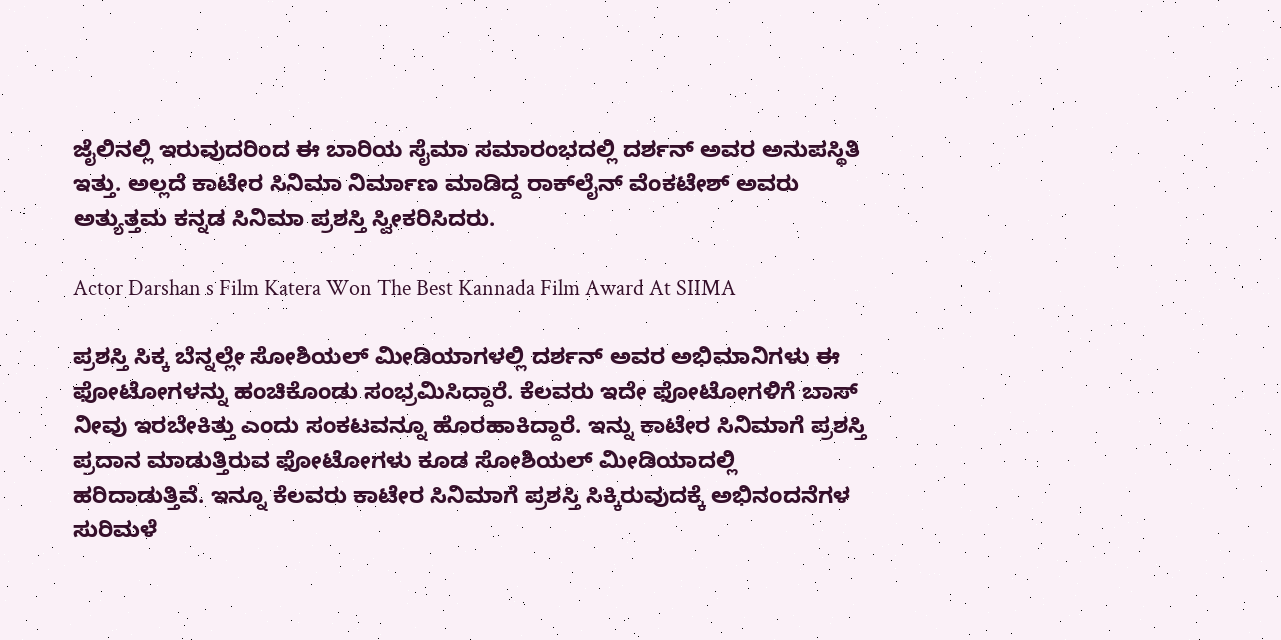ಜೈಲಿನಲ್ಲಿ ಇರುವುದರಿಂದ ಈ ಬಾರಿಯ ಸೈಮಾ ಸಮಾರಂಭದಲ್ಲಿ ದರ್ಶನ್‌ ಅವರ ಅನುಪಸ್ಥಿತಿ ಇತ್ತು. ಅಲ್ಲದೆ ಕಾಟೇರ ಸಿನಿಮಾ ನಿರ್ಮಾಣ ಮಾಡಿದ್ದ ರಾಕ್‌ಲೈನ್‌ ವೆಂಕಟೇಶ್‌ ಅವರು ಅತ್ಯುತ್ತಮ ಕನ್ನಡ ಸಿನಿಮಾ ಪ್ರಶಸ್ತಿ ಸ್ವೀಕರಿಸಿದರು.

Actor Darshan s Film Katera Won The Best Kannada Film Award At SIIMA

ಪ್ರಶಸ್ತಿ ಸಿಕ್ಕ ಬೆನ್ನಲ್ಲೇ ಸೋಶಿಯಲ್‌ ಮೀಡಿಯಾಗಳಲ್ಲಿ ದರ್ಶನ್‌ ಅವರ ಅಭಿಮಾನಿಗಳು ಈ ಫೋಟೋಗಳನ್ನು ಹಂಚಿಕೊಂಡು ಸಂಭ್ರಮಿಸಿದ್ದಾರೆ. ಕೆಲವರು ಇದೇ ಫೋಟೋಗಳಿಗೆ ಬಾಸ್‌ ನೀವು ಇರಬೇಕಿತ್ತು ಎಂದು ಸಂಕಟವನ್ನೂ ಹೊರಹಾಕಿದ್ದಾರೆ. ಇನ್ನು ಕಾಟೇರ ಸಿನಿಮಾಗೆ ಪ್ರಶಸ್ತಿ ಪ್ರದಾನ ಮಾಡುತ್ತಿರುವ ಫೋಟೋಗಳು ಕೂಡ ಸೋಶಿಯಲ್‌ ಮೀಡಿಯಾದಲ್ಲಿ ಹರಿದಾಡುತ್ತಿವೆ. ಇನ್ನೂ ಕೆಲವರು ಕಾಟೇರ ಸಿನಿಮಾಗೆ ಪ್ರಶಸ್ತಿ ಸಿಕ್ಕಿರುವುದಕ್ಕೆ ಅಭಿನಂದನೆಗಳ ಸುರಿಮಳೆ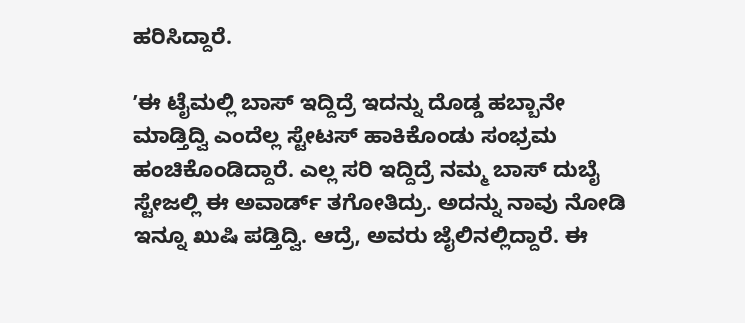ಹರಿಸಿದ್ದಾರೆ.

ʼಈ ಟೈಮಲ್ಲಿ ಬಾಸ್‌ ಇದ್ದಿದ್ರೆ ಇದನ್ನು ದೊಡ್ಡ ಹಬ್ಬಾನೇ ಮಾಡ್ತಿದ್ವಿ ಎಂದೆಲ್ಲ ಸ್ಟೇಟಸ್‌ ಹಾಕಿಕೊಂಡು ಸಂಭ್ರಮ ಹಂಚಿಕೊಂಡಿದ್ದಾರೆ. ಎಲ್ಲ ಸರಿ ಇದ್ದಿದ್ರೆ ನಮ್ಮ ಬಾಸ್‌ ದುಬೈ ಸ್ಟೇಜಲ್ಲಿ ಈ ಅವಾರ್ಡ್‌ ತಗೋತಿದ್ರು. ಅದನ್ನು ನಾವು ನೋಡಿ ಇನ್ನೂ ಖುಷಿ ಪಡ್ತಿದ್ವಿ. ಆದ್ರೆ, ಅವರು ಜೈಲಿನಲ್ಲಿದ್ದಾರೆ. ಈ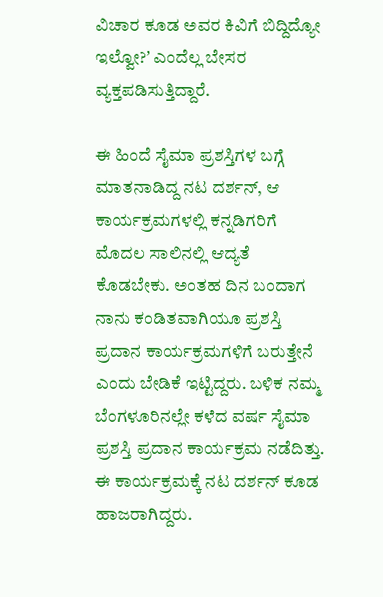ವಿಚಾರ ಕೂಡ ಅವರ ಕಿವಿಗೆ ಬಿದ್ದಿದ್ಯೋ ಇಲ್ವೋ?ʼ ಎಂದೆಲ್ಲ ಬೇಸರ ವ್ಯಕ್ತಪಡಿಸುತ್ತಿದ್ದಾರೆ.

ಈ ಹಿಂದೆ ಸೈಮಾ ಪ್ರಶಸ್ತಿಗಳ ಬಗ್ಗೆ ಮಾತನಾಡಿದ್ದ ನಟ ದರ್ಶನ್‌, ಆ ಕಾರ್ಯಕ್ರಮಗಳಲ್ಲಿ ಕನ್ನಡಿಗರಿಗೆ ಮೊದಲ ಸಾಲಿನಲ್ಲಿ ಆದ್ಯತೆ ಕೊಡಬೇಕು. ಅಂತಹ ದಿನ ಬಂದಾಗ ನಾನು ಕಂಡಿತವಾಗಿಯೂ ಪ್ರಶಸ್ತಿ ಪ್ರದಾನ ಕಾರ್ಯಕ್ರಮಗಳಿಗೆ ಬರುತ್ತೇನೆ ಎಂದು ಬೇಡಿಕೆ ಇಟ್ಟಿದ್ದರು. ಬಳಿಕ ನಮ್ಮ ಬೆಂಗಳೂರಿನಲ್ಲೇ ಕಳೆದ ವರ್ಷ ಸೈಮಾ ಪ್ರಶಸ್ತಿ ಪ್ರದಾನ ಕಾರ್ಯಕ್ರಮ ನಡೆದಿತ್ತು. ಈ ಕಾರ್ಯಕ್ರಮಕ್ಕೆ ನಟ ದರ್ಶನ್‌ ಕೂಡ ಹಾಜರಾಗಿದ್ದರು.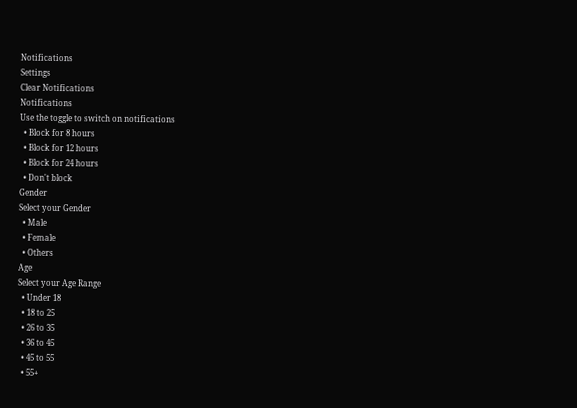Notifications
Settings
Clear Notifications
Notifications
Use the toggle to switch on notifications
  • Block for 8 hours
  • Block for 12 hours
  • Block for 24 hours
  • Don't block
Gender
Select your Gender
  • Male
  • Female
  • Others
Age
Select your Age Range
  • Under 18
  • 18 to 25
  • 26 to 35
  • 36 to 45
  • 45 to 55
  • 55+